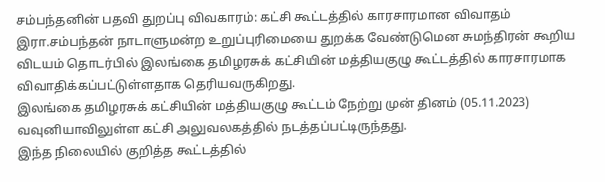சம்பந்தனின் பதவி துறப்பு விவகாரம்: கட்சி கூட்டத்தில் காரசாரமான விவாதம்
இரா.சம்பந்தன் நாடாளுமன்ற உறுப்புரிமையை துறக்க வேண்டுமென சுமந்திரன் கூறிய விடயம் தொடர்பில் இலங்கை தமிழரசுக் கட்சியின் மத்தியகுழு கூட்டத்தில் காரசாரமாக விவாதிக்கப்பட்டுள்ளதாக தெரியவருகிறது.
இலங்கை தமிழரசுக் கட்சியின் மத்தியகுழு கூட்டம் நேற்று முன் தினம் (05.11.2023) வவுனியாவிலுள்ள கட்சி அலுவலகத்தில் நடத்தப்பட்டிருந்தது.
இந்த நிலையில் குறித்த கூட்டத்தில்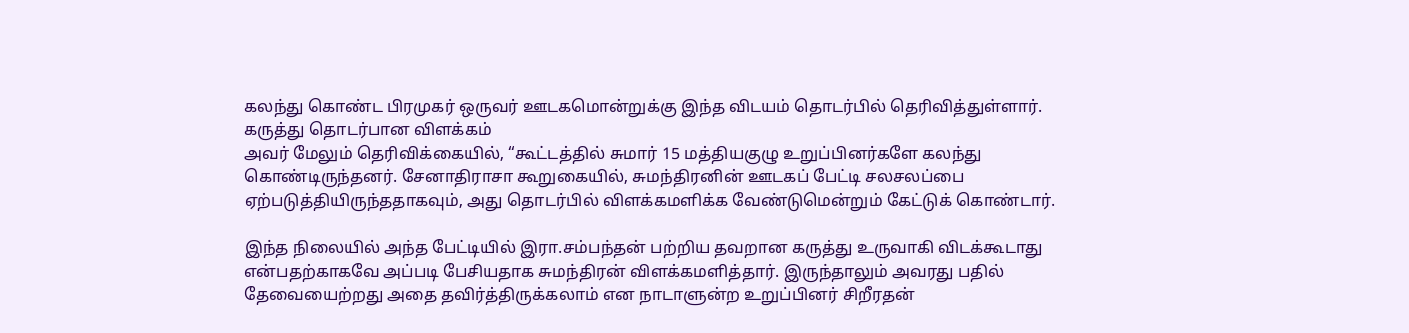கலந்து கொண்ட பிரமுகர் ஒருவர் ஊடகமொன்றுக்கு இந்த விடயம் தொடர்பில் தெரிவித்துள்ளார்.
கருத்து தொடர்பான விளக்கம்
அவர் மேலும் தெரிவிக்கையில், “கூட்டத்தில் சுமார் 15 மத்தியகுழு உறுப்பினர்களே கலந்து கொண்டிருந்தனர். சேனாதிராசா கூறுகையில், சுமந்திரனின் ஊடகப் பேட்டி சலசலப்பை ஏற்படுத்தியிருந்ததாகவும், அது தொடர்பில் விளக்கமளிக்க வேண்டுமென்றும் கேட்டுக் கொண்டார்.

இந்த நிலையில் அந்த பேட்டியில் இரா.சம்பந்தன் பற்றிய தவறான கருத்து உருவாகி விடக்கூடாது என்பதற்காகவே அப்படி பேசியதாக சுமந்திரன் விளக்கமளித்தார். இருந்தாலும் அவரது பதில் தேவையைற்றது அதை தவிர்த்திருக்கலாம் என நாடாளுன்ற உறுப்பினர் சிறீரதன்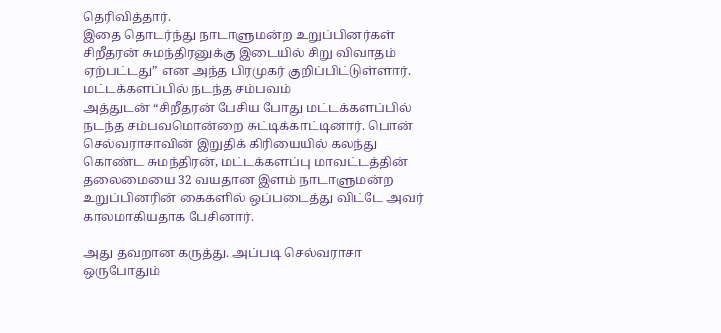தெரிவித்தார்.
இதை தொடர்ந்து நாடாளுமன்ற உறுப்பினர்கள் சிறீதரன் சுமந்திரனுக்கு இடையில் சிறு விவாதம் ஏற்பட்டது” என அந்த பிரமுகர் குறிப்பிட்டுள்ளார்.
மட்டக்களப்பில் நடந்த சம்பவம்
அத்துடன் “சிறீதரன் பேசிய போது மட்டக்களப்பில் நடந்த சம்பவமொன்றை சுட்டிக்காட்டினார். பொன் செல்வராசாவின் இறுதிக் கிரியையில் கலந்து கொண்ட சுமந்திரன், மட்டக்களப்பு மாவட்டத்தின் தலைமையை 32 வயதான இளம் நாடாளுமன்ற உறுப்பினரின் கைகளில் ஒப்படைத்து விட்டே அவர் காலமாகியதாக பேசினார்.

அது தவறான கருத்து. அப்படி செல்வராசா ஒருபோதும்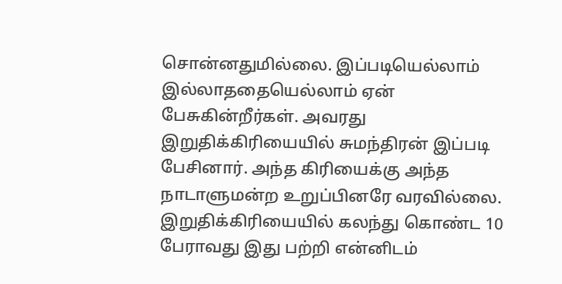சொன்னதுமில்லை. இப்படியெல்லாம் இல்லாததையெல்லாம் ஏன் பேசுகின்றீர்கள். அவரது இறுதிக்கிரியையில் சுமந்திரன் இப்படி பேசினார். அந்த கிரியைக்கு அந்த நாடாளுமன்ற உறுப்பினரே வரவில்லை.
இறுதிக்கிரியையில் கலந்து கொண்ட 10 பேராவது இது பற்றி என்னிடம்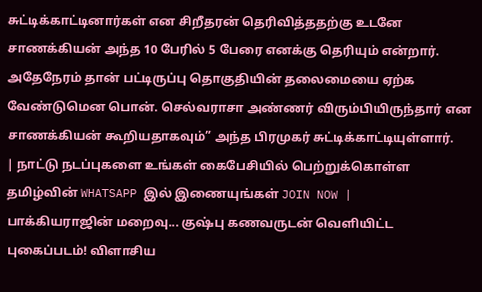சுட்டிக்காட்டினார்கள் என சிறீதரன் தெரிவித்ததற்கு உடனே சாணக்கியன் அந்த 10 பேரில் 5 பேரை எனக்கு தெரியும் என்றார். அதேநேரம் தான் பட்டிருப்பு தொகுதியின் தலைமையை ஏற்க வேண்டுமென பொன். செல்வராசா அண்ணர் விரும்பியிருந்தார் என சாணக்கியன் கூறியதாகவும்” அந்த பிரமுகர் சுட்டிக்காட்டியுள்ளார்.
| நாட்டு நடப்புகளை உங்கள் கைபேசியில் பெற்றுக்கொள்ள தமிழ்வின் WHATSAPP இல் இணையுங்கள் JOIN NOW |
பாக்கியராஜின் மறைவு... குஷ்பு கணவருடன் வெளியிட்ட புகைப்படம்! விளாசிய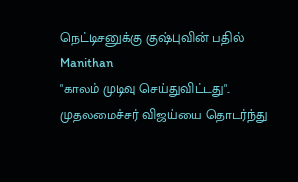நெட்டிசனுக்கு குஷ்புவின் பதில் Manithan
"காலம் முடிவு செய்துவிட்டது".. முதலமைச்சர் விஜய்யை தொடர்ந்து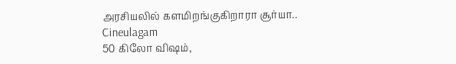அரசியலில் களமிறங்குகிறாரா சூர்யா.. Cineulagam
50 கிலோ விஷம்,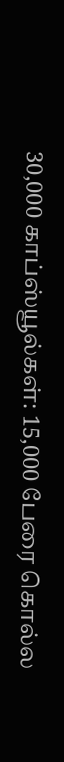30,000 காப்ஸ்யூல்கள்: 15,000 பேரை கொல்ல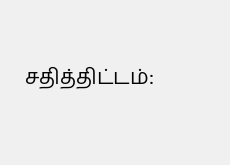சதித்திட்டம்: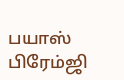பயாஸ் பிரேம்ஜி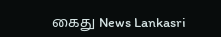கைது News Lankasri